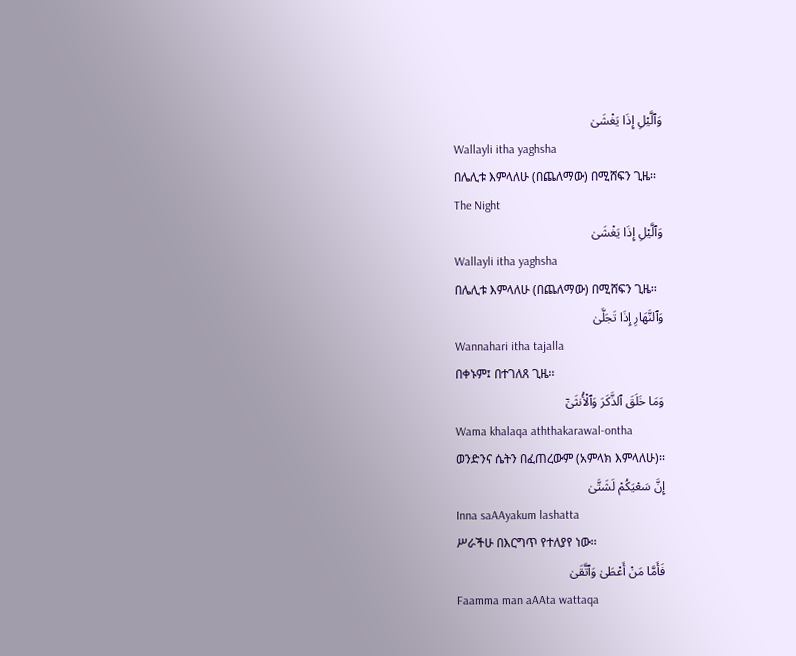وَٱلَّيْلِ إِذَا يَغْشَىٰ
Wallayli itha yaghsha
በሌሊቱ እምላለሁ (በጨለማው) በሚሸፍን ጊዜ፡፡
The Night
وَٱلَّيْلِ إِذَا يَغْشَىٰ
Wallayli itha yaghsha
በሌሊቱ እምላለሁ (በጨለማው) በሚሸፍን ጊዜ፡፡
وَٱلنَّهَارِ إِذَا تَجَلَّىٰ
Wannahari itha tajalla
በቀኑም፤ በተገለጸ ጊዜ፡፡
وَمَا خَلَقَ ٱلذَّكَرَ وَٱلْأُنثَىٰٓ
Wama khalaqa aththakarawal-ontha
ወንድንና ሴትን በፈጠረውም (አምላክ እምላለሁ)፡፡
إِنَّ سَعْيَكُمْ لَشَتَّىٰ
Inna saAAyakum lashatta
ሥራችሁ በእርግጥ የተለያየ ነው፡፡
فَأَمَّا مَنْ أَعْطَىٰ وَٱتَّقَىٰ
Faamma man aAAta wattaqa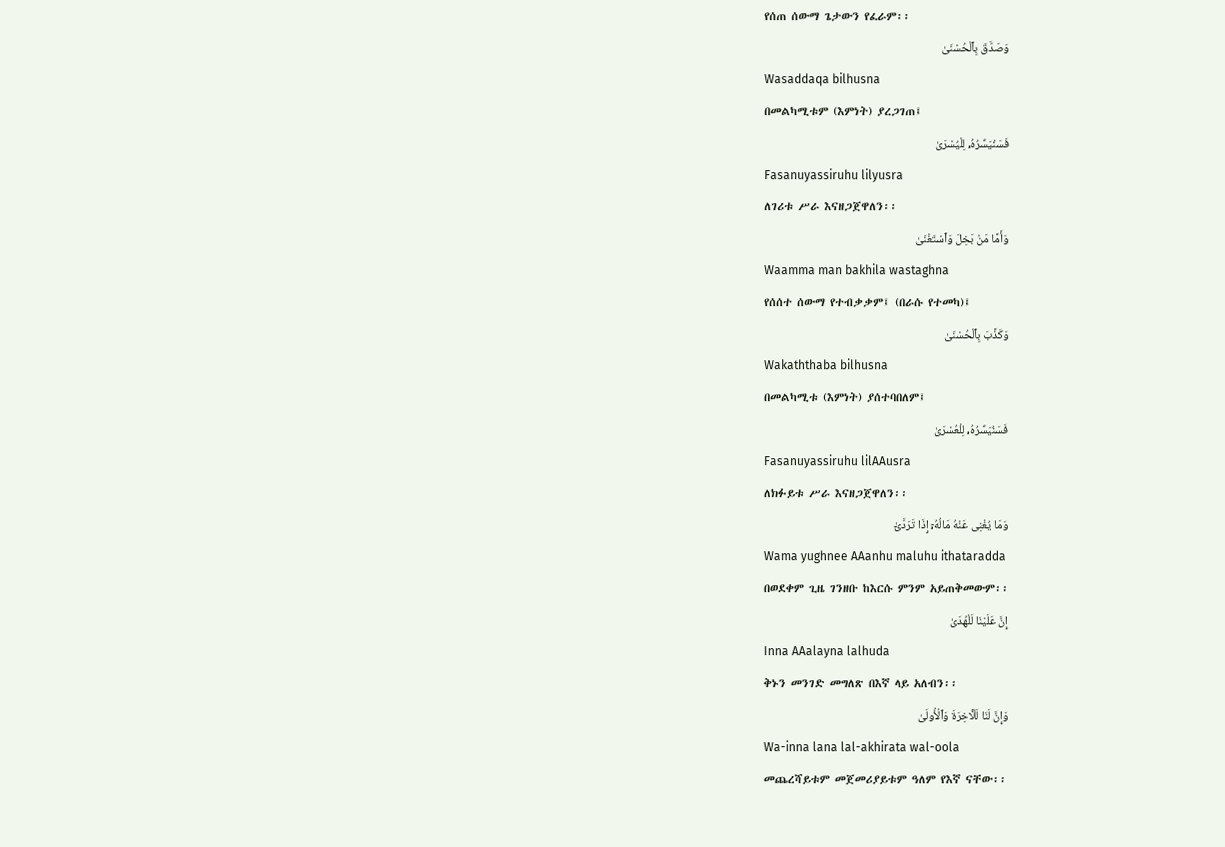የሰጠ ሰውማ ጌታውን የፈራም፡፡
وَصَدَّقَ بِٱلْحُسْنَىٰ
Wasaddaqa bilhusna
በመልካሚቱም (እምነት) ያረጋገጠ፤
فَسَنُيَسِّرُهُۥ لِلْيُسْرَىٰ
Fasanuyassiruhu lilyusra
ለገሪቱ ሥራ እናዘጋጀዋለን፡፡
وَأَمَّا مَنۢ بَخِلَ وَٱسْتَغْنَىٰ
Waamma man bakhila wastaghna
የሰሰተ ሰውማ የተብቃቃም፤ (በራሱ የተመካ)፤
وَكَذَّبَ بِٱلْحُسْنَىٰ
Wakaththaba bilhusna
በመልካሚቱ (እምነት) ያሰተባበለም፤
فَسَنُيَسِّرُهُۥ لِلْعُسْرَىٰ
Fasanuyassiruhu lilAAusra
ለክፉይቱ ሥራ እናዘጋጀዋለን፡፡
وَمَا يُغْنِى عَنْهُ مَالُهُۥٓ إِذَا تَرَدَّىٰٓ
Wama yughnee AAanhu maluhu ithataradda
በወደቀም ጊዜ ገንዘቡ ከእርሱ ምንም አይጠቅመውም፡፡
إِنَّ عَلَيْنَا لَلْهُدَىٰ
Inna AAalayna lalhuda
ቅኑን መንገድ መግለጽ በእኛ ላይ አለብን፡፡
وَإِنَّ لَنَا لَلْـَٔاخِرَةَ وَٱلْأُولَىٰ
Wa-inna lana lal-akhirata wal-oola
መጨረሻይቱም መጀመሪያይቱም ዓለም የእኛ ናቸው፡፡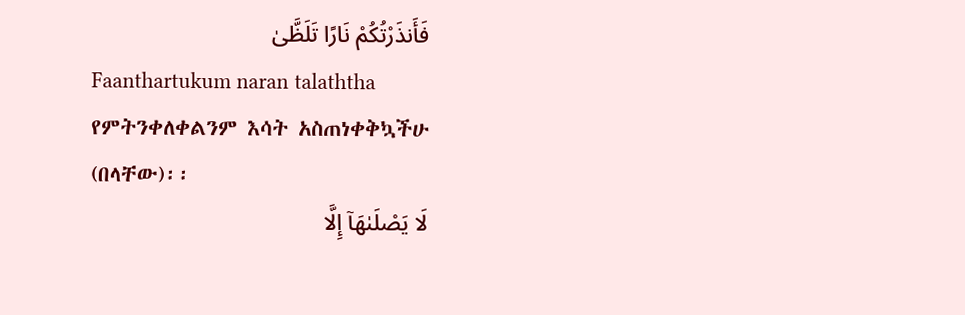فَأَنذَرْتُكُمْ نَارًا تَلَظَّىٰ
Faanthartukum naran talaththa
የምትንቀለቀልንም እሳት አስጠነቀቅኳችሁ (በላቸው)፡፡
لَا يَصْلَىٰهَآ إِلَّا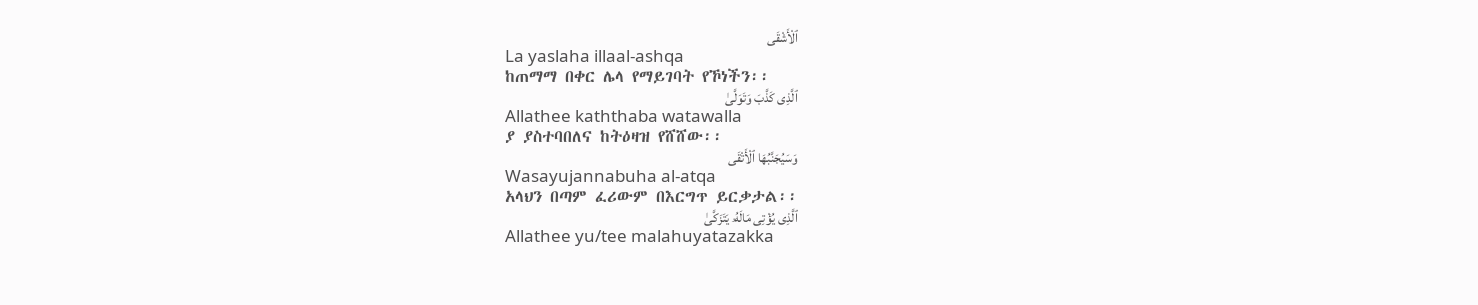ٱلْأَشْقَى
La yaslaha illaal-ashqa
ከጠማማ በቀር ሌላ የማይገባት የኾነችን፡፡
ٱلَّذِى كَذَّبَ وَتَوَلَّىٰ
Allathee kaththaba watawalla
ያ ያስተባበለና ከትዕዛዝ የሸሸው፡፡
وَسَيُجَنَّبُهَا ٱلْأَتْقَى
Wasayujannabuha al-atqa
አላህን በጣም ፈሪውም በእርግጥ ይርቃታል፡፡
ٱلَّذِى يُؤْتِى مَالَهُۥ يَتَزَكَّىٰ
Allathee yu/tee malahuyatazakka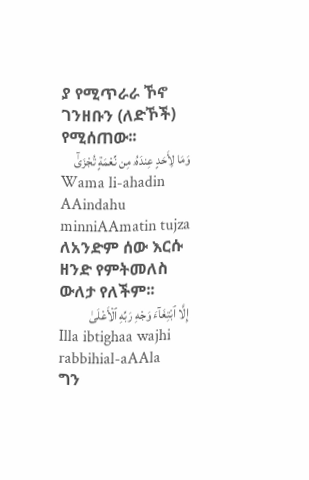ያ የሚጥራራ ኾኖ ገንዘቡን (ለድኾች) የሚሰጠው፡፡
وَمَا لِأَحَدٍ عِندَهُۥ مِن نِّعْمَةٍ تُجْزَىٰٓ
Wama li-ahadin AAindahu minniAAmatin tujza
ለአንድም ሰው እርሱ ዘንድ የምትመለስ ውለታ የለችም፡፡
إِلَّا ٱبْتِغَآءَ وَجْهِ رَبِّهِ ٱلْأَعْلَىٰ
Illa ibtighaa wajhi rabbihial-aAAla
ግን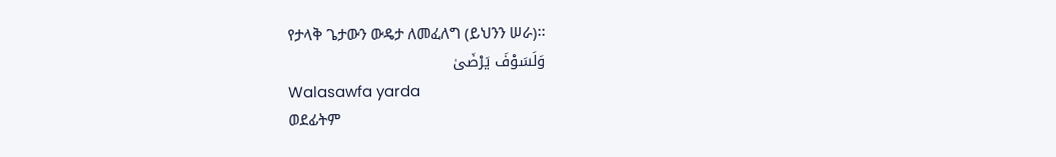የታላቅ ጌታውን ውዴታ ለመፈለግ (ይህንን ሠራ)፡፡
وَلَسَوْفَ يَرْضَىٰ
Walasawfa yarda
ወደፊትም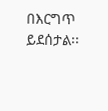በእርግጥ ይደሰታል፡፡